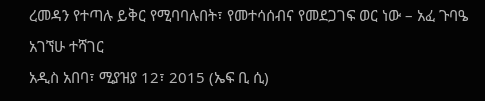ረመዳን የተጣሉ ይቅር የሚባባሉበት፣ የመተሳሰብና የመደጋገፍ ወር ነው – አፈ ጉባዔ አገኘሁ ተሻገር
አዲስ አበባ፣ ሚያዝያ 12፣ 2015 (ኤፍ ቢ ሲ)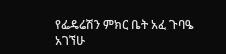የፌዴሬሽን ምክር ቤት አፈ ጉባዔ አገኘሁ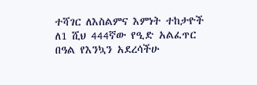ተሻገር ለእስልምና እምነት ተከታዮች ለ1 ሺህ 444ኛው የዒድ አልፈጥር በዓል የእንኳን አደረሳችሁ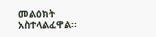መልዕክት አስተላልፈዋል፡፡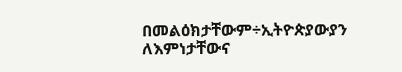በመልዕክታቸውም÷ኢትዮጵያውያን ለእምነታቸውና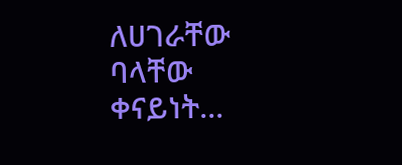ለሀገራቸው ባላቸው ቀናይነት…